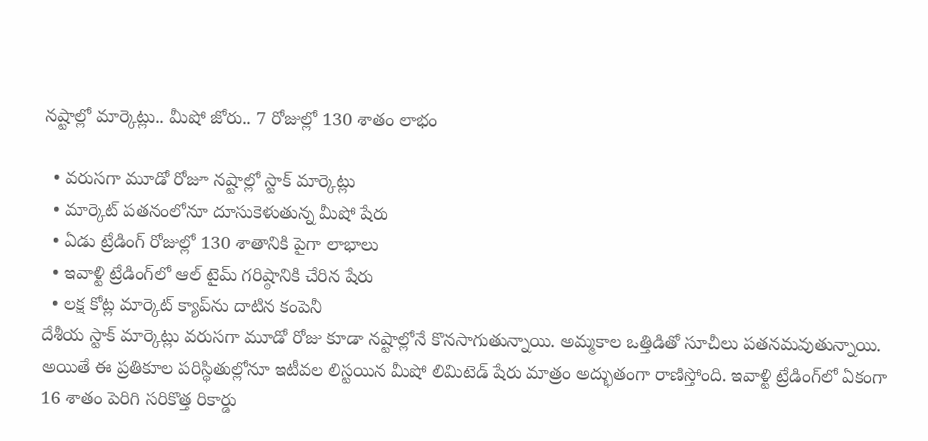నష్టాల్లో మార్కెట్లు.. మీషో జోరు.. 7 రోజుల్లో 130 శాతం లాభం

  • వరుసగా మూడో రోజూ నష్టాల్లో స్టాక్ మార్కెట్లు
  • మార్కెట్ పతనంలోనూ దూసుకెళుతున్న మీషో షేరు
  • ఏడు ట్రేడింగ్ రోజుల్లో 130 శాతానికి పైగా లాభాలు
  • ఇవాళ్టి ట్రేడింగ్‌లో ఆల్ టైమ్ గరిష్ఠానికి చేరిన షేరు
  • లక్ష కోట్ల మార్కెట్ క్యాప్‌ను దాటిన కంపెనీ
దేశీయ స్టాక్ మార్కెట్లు వరుసగా మూడో రోజు కూడా నష్టాల్లోనే కొనసాగుతున్నాయి. అమ్మకాల ఒత్తిడితో సూచీలు పతనమవుతున్నాయి. అయితే ఈ ప్రతికూల పరిస్థితుల్లోనూ ఇటీవల లిస్టయిన మీషో లిమిటెడ్ షేరు మాత్రం అద్భుతంగా రాణిస్తోంది. ఇవాళ్టి ట్రేడింగ్‌లో ఏకంగా 16 శాతం పెరిగి సరికొత్త రికార్డు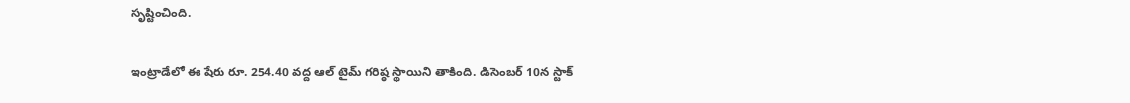సృష్టించింది.

ఇంట్రాడేలో ఈ షేరు రూ. 254.40 వద్ద ఆల్ టైమ్ గరిష్ఠ స్థాయిని తాకింది. డిసెంబర్ 10న స్టాక్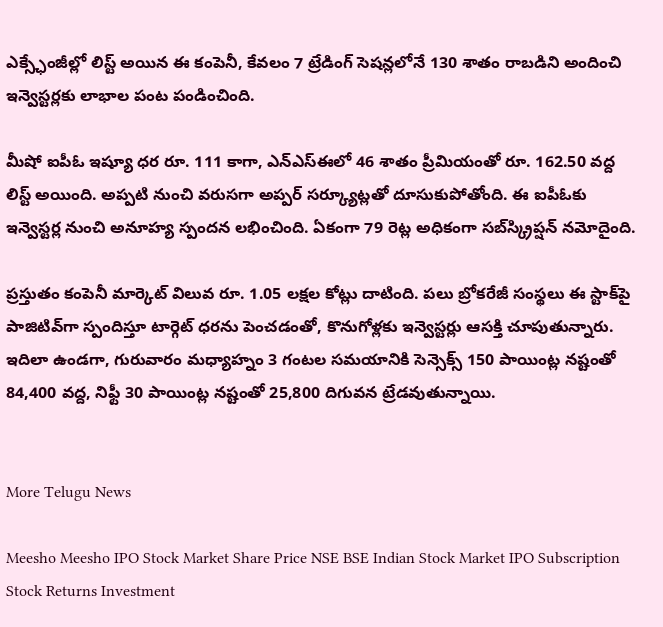ఎక్స్ఛేంజీల్లో లిస్ట్ అయిన ఈ కంపెనీ, కేవలం 7 ట్రేడింగ్ సెషన్లలోనే 130 శాతం రాబడిని అందించి ఇన్వెస్టర్లకు లాభాల పంట పండించింది.

మీషో ఐపీఓ ఇష్యూ ధర రూ. 111 కాగా, ఎన్ఎస్ఈలో 46 శాతం ప్రీమియంతో రూ. 162.50 వద్ద లిస్ట్ అయింది. అప్పటి నుంచి వరుసగా అప్పర్ సర్క్యూట్లతో దూసుకుపోతోంది. ఈ ఐపీఓకు ఇన్వెస్టర్ల నుంచి అనూహ్య స్పందన లభించింది. ఏకంగా 79 రెట్ల అధికంగా సబ్‌స్క్రిప్షన్ నమోదైంది.

ప్రస్తుతం కంపెనీ మార్కెట్ విలువ రూ. 1.05 లక్షల కోట్లు దాటింది. పలు బ్రోకరేజీ సంస్థలు ఈ స్టాక్‌పై పాజిటివ్‌గా స్పందిస్తూ టార్గెట్ ధరను పెంచడంతో, కొనుగోళ్లకు ఇన్వెస్టర్లు ఆసక్తి చూపుతున్నారు. ఇదిలా ఉండగా, గురువారం మధ్యాహ్నం 3 గంటల సమయానికి సెన్సెక్స్ 150 పాయింట్ల నష్టంతో 84,400 వద్ద, నిఫ్టీ 30 పాయింట్ల నష్టంతో 25,800 దిగువన ట్రేడవుతున్నాయి.


More Telugu News

Meesho Meesho IPO Stock Market Share Price NSE BSE Indian Stock Market IPO Subscription Stock Returns Investment